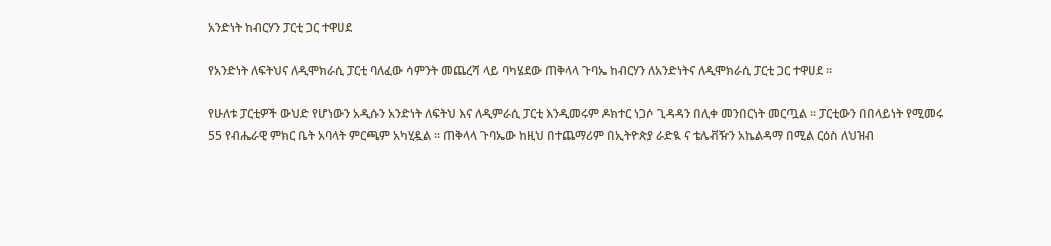አንድነት ከብርሃን ፓርቲ ጋር ተዋሀደ

የአንድነት ለፍትህና ለዲሞክራሲ ፓርቲ ባለፈው ሳምንት መጨረሻ ላይ ባካሄደው ጠቅላላ ጉባኤ ከብርሃን ለአንድነትና ለዲሞክራሲ ፓርቲ ጋር ተዋሀደ ።

የሁለቱ ፓርቲዎች ውህድ የሆነውን አዲሱን አንድነት ለፍትህ እና ለዲምራሲ ፓርቲ እንዲመሩም ዶክተር ነጋሶ ጊዳዳን በሊቀ መንበርነት መርጧል ። ፓርቲውን በበላይነት የሚመሩ 55 የብሔራዊ ምክር ቤት አባላት ምርጫም አካሂዷል ። ጠቅላላ ጉባኤው ከዚህ በተጨማሪም በኢትዮጵያ ራድዪ ና ቴሌቭዥን አኬልዳማ በሚል ርዕስ ለህዝብ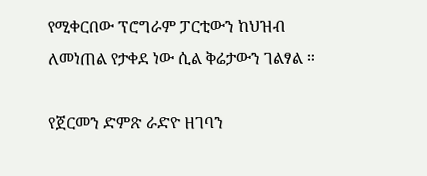የሚቀርበው ፕሮግራም ፓርቲውን ከህዝብ ለመነጠል የታቀደ ነው ሲል ቅሬታውን ገልፃል ።

የጀርመን ድምጽ ራድዮ ዘገባን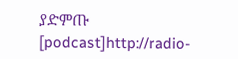ያድምጡ
[podcast]http://radio-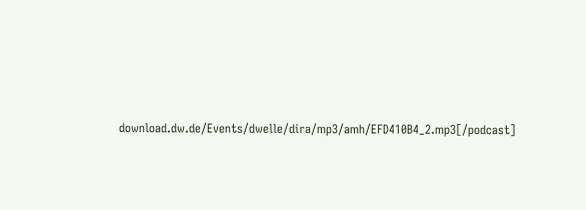download.dw.de/Events/dwelle/dira/mp3/amh/EFD410B4_2.mp3[/podcast]